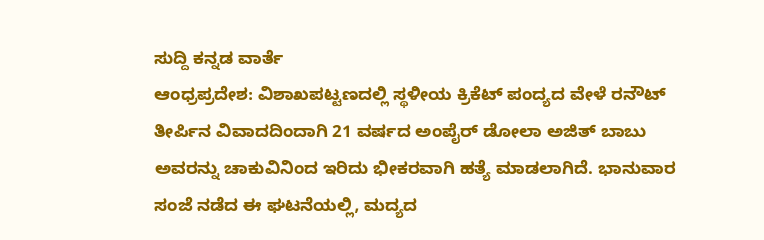ಸುದ್ದಿ ಕನ್ನಡ ವಾರ್ತೆ
ಆಂಧ್ರಪ್ರದೇಶ: ವಿಶಾಖಪಟ್ಟಣದಲ್ಲಿ ಸ್ಥಳೀಯ ಕ್ರಿಕೆಟ್ ಪಂದ್ಯದ ವೇಳೆ ರನೌಟ್ ತೀರ್ಪಿನ ವಿವಾದದಿಂದಾಗಿ 21 ವರ್ಷದ ಅಂಪೈರ್ ಡೋಲಾ ಅಜಿತ್ ಬಾಬು ಅವರನ್ನು ಚಾಕುವಿನಿಂದ ಇರಿದು ಭೀಕರವಾಗಿ ಹತ್ಯೆ ಮಾಡಲಾಗಿದೆ. ಭಾನುವಾರ ಸಂಜೆ ನಡೆದ ಈ ಘಟನೆಯಲ್ಲಿ, ಮದ್ಯದ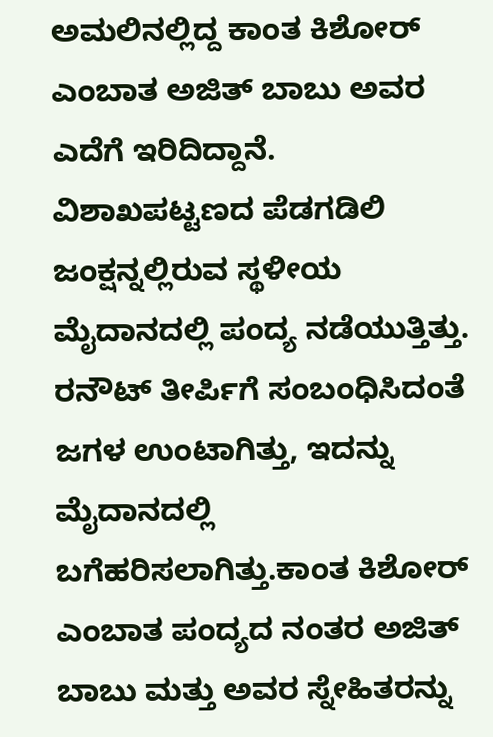ಅಮಲಿನಲ್ಲಿದ್ದ ಕಾಂತ ಕಿಶೋರ್ ಎಂಬಾತ ಅಜಿತ್ ಬಾಬು ಅವರ ಎದೆಗೆ ಇರಿದಿದ್ದಾನೆ.
ವಿಶಾಖಪಟ್ಟಣದ ಪೆಡಗಡಿಲಿ ಜಂಕ್ಷನ್ನಲ್ಲಿರುವ ಸ್ಥಳೀಯ ಮೈದಾನದಲ್ಲಿ ಪಂದ್ಯ ನಡೆಯುತ್ತಿತ್ತು.
ರನೌಟ್ ತೀರ್ಪಿಗೆ ಸಂಬಂಧಿಸಿದಂತೆ ಜಗಳ ಉಂಟಾಗಿತ್ತು, ಇದನ್ನು ಮೈದಾನದಲ್ಲಿ ಬಗೆಹರಿಸಲಾಗಿತ್ತು.ಕಾಂತ ಕಿಶೋರ್ ಎಂಬಾತ ಪಂದ್ಯದ ನಂತರ ಅಜಿತ್ ಬಾಬು ಮತ್ತು ಅವರ ಸ್ನೇಹಿತರನ್ನು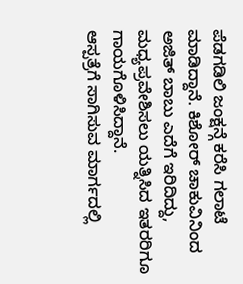ಪೆಡಗಡಿಲಿ ಜಂಕ್ಷನ್ಗೆ ಕರೆಸಿ ಗಲಾಟೆ ಮಾಡಿದ್ದಾನೆ. ಕಿಶೋರ್ ಚಾಕುವಿನಿಂದ ಅಜಿತ್ ಬಾಬು ಎದೆಗೆ ಇರಿದಿದ್ದು, ಮಧ್ಯಪ್ರವೇಶಿಸಲು ಯತ್ನಿಸಿದ ಇತರರಿಗೂ ಗಾಯಗೊಳಿಸಿದ್ದಾನೆ.
ಆಸ್ಪತ್ರೆಗೆ ಸಾಗಿಸುವ ಮಾರ್ಗದಲ್ಲಿ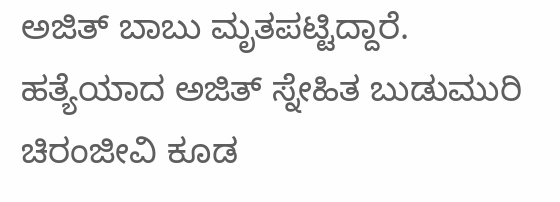ಅಜಿತ್ ಬಾಬು ಮೃತಪಟ್ಟಿದ್ದಾರೆ. ಹತ್ಯೆಯಾದ ಅಜಿತ್ ಸ್ನೇಹಿತ ಬುಡುಮುರಿ ಚಿರಂಜೀವಿ ಕೂಡ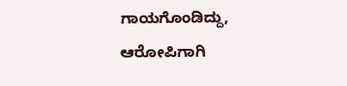ಗಾಯಗೊಂಡಿದ್ದು, ಆರೋಪಿಗಾಗಿ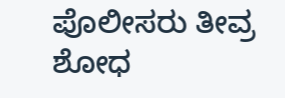ಪೊಲೀಸರು ತೀವ್ರ ಶೋಧ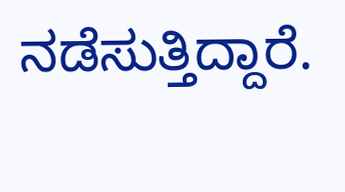ನಡೆಸುತ್ತಿದ್ದಾರೆ.